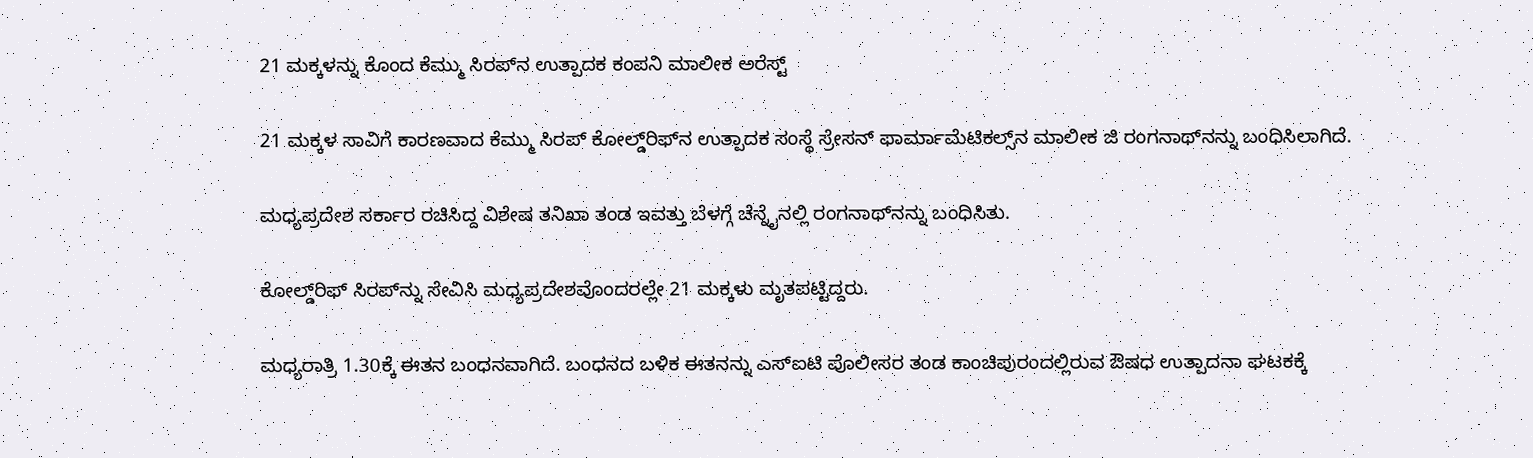21 ಮಕ್ಕಳನ್ನು ಕೊಂದ ಕೆಮ್ಮು ಸಿರಪ್‌ನ ಉತ್ಪಾದಕ ಕಂಪನಿ ಮಾಲೀಕ ಅರೆಸ್ಟ್‌

21 ಮಕ್ಕಳ ಸಾವಿಗೆ ಕಾರಣವಾದ ಕೆಮ್ಮು ಸಿರಪ್‌ ಕೋಲ್ಡ್‌ರಿಫ್‌ನ ಉತ್ಪಾದಕ ಸಂಸ್ಥೆ ಸ್ರೇಸನ್‌ ಫಾರ್ಮಾಮೆಟಿಕಲ್ಸ್‌ನ ಮಾಲೀಕ ಜಿ ರಂಗನಾಥ್‌ನನ್ನು ಬಂಧಿಸಿಲಾಗಿದೆ.

ಮಧ್ಯಪ್ರದೇಶ ಸರ್ಕಾರ ರಚಿಸಿದ್ದ ವಿಶೇಷ ತನಿಖಾ ತಂಡ ಇವತ್ತು ಬೆಳಗ್ಗೆ ಚೆನ್ನೈನಲ್ಲಿ ರಂಗನಾಥ್‌ನನ್ನು ಬಂಧಿಸಿತು.

ಕೋಲ್ಡ್‌ರಿಫ್‌ ಸಿರಪ್‌ನ್ನು ಸೇವಿಸಿ ಮಧ್ಯಪ್ರದೇಶವೊಂದರಲ್ಲೇ 21 ಮಕ್ಕಳು ಮೃತಪಟ್ಟಿದ್ದರು.

ಮಧ್ಯರಾತ್ರಿ 1.30ಕ್ಕೆ ಈತನ ಬಂಧನವಾಗಿದೆ. ಬಂಧನದ ಬಳಿಕ ಈತನನ್ನು ಎಸ್‌ಐಟಿ ಪೊಲೀಸರ ತಂಡ ಕಾಂಚಿಪುರಂದಲ್ಲಿರುವ ಔಷಧ ಉತ್ಪಾದನಾ ಘಟಕಕ್ಕೆ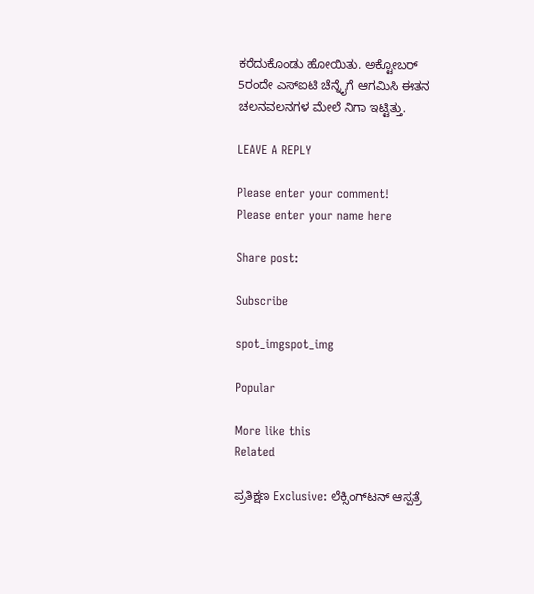ಕರೆದುಕೊಂಡು ಹೋಯಿತು. ಅಕ್ಟೋಬರ್‌ 5ರಂದೇ ಎಸ್‌ಐಟಿ ಚೆನ್ನೈಗೆ ಆಗಮಿಸಿ ಈತನ ಚಲನವಲನಗಳ ಮೇಲೆ ನಿಗಾ ಇಟ್ಟಿತ್ತು.

LEAVE A REPLY

Please enter your comment!
Please enter your name here

Share post:

Subscribe

spot_imgspot_img

Popular

More like this
Related

ಪ್ರತಿಕ್ಷಣ Exclusive: ಲೆಕ್ಸಿಂಗ್‌ಟನ್‌ ಆಸ್ಪತ್ರೆ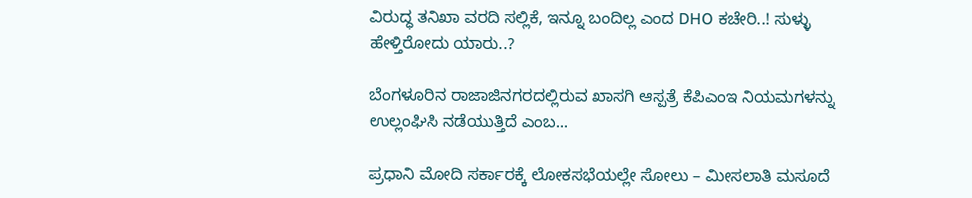ವಿರುದ್ಧ ತನಿಖಾ ವರದಿ ಸಲ್ಲಿಕೆ, ಇನ್ನೂ ಬಂದಿಲ್ಲ ಎಂದ DHO ಕಚೇರಿ..! ಸುಳ್ಳು ಹೇಳ್ತಿರೋದು ಯಾರು..?

ಬೆಂಗಳೂರಿನ ರಾಜಾಜಿನಗರದಲ್ಲಿರುವ ಖಾಸಗಿ ಆಸ್ಪತ್ರೆ ಕೆಪಿಎಂಇ ನಿಯಮಗಳನ್ನು ಉಲ್ಲಂಘಿಸಿ ನಡೆಯುತ್ತಿದೆ ಎಂಬ...

ಪ್ರಧಾನಿ ಮೋದಿ ಸರ್ಕಾರಕ್ಕೆ ಲೋಕಸಭೆಯಲ್ಲೇ ಸೋಲು – ಮೀಸಲಾತಿ ಮಸೂದೆ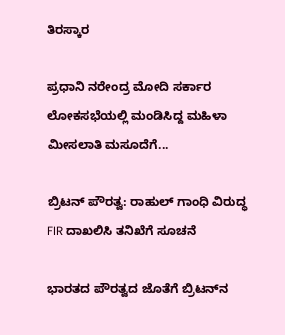ತಿರಸ್ಕಾರ

ಪ್ರಧಾನಿ ನರೇಂದ್ರ ಮೋದಿ ಸರ್ಕಾರ ಲೋಕಸಭೆಯಲ್ಲಿ ಮಂಡಿಸಿದ್ದ ಮಹಿಳಾ ಮೀಸಲಾತಿ ಮಸೂದೆಗೆ...

ಬ್ರಿಟನ್‌ ಪೌರತ್ವ: ರಾಹುಲ್‌ ಗಾಂಧಿ ವಿರುದ್ಧ FIR ದಾಖಲಿಸಿ ತನಿಖೆಗೆ ಸೂಚನೆ

ಭಾರತದ ಪೌರತ್ವದ ಜೊತೆಗೆ ಬ್ರಿಟನ್‌ನ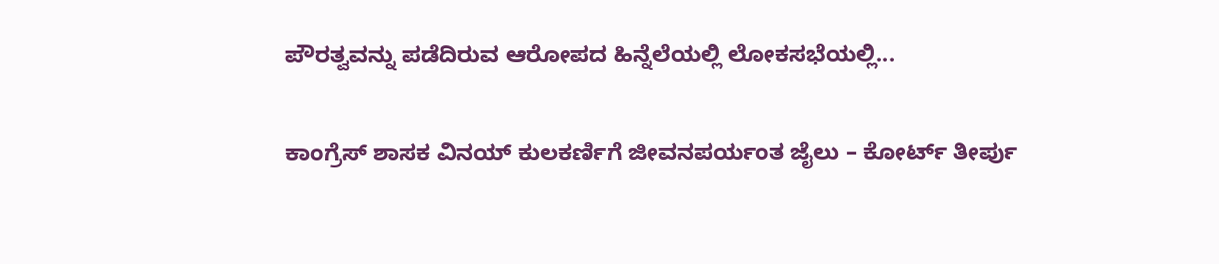ಪೌರತ್ವವನ್ನು ಪಡೆದಿರುವ ಆರೋಪದ ಹಿನ್ನೆಲೆಯಲ್ಲಿ ಲೋಕಸಭೆಯಲ್ಲಿ...

ಕಾಂಗ್ರೆಸ್‌ ಶಾಸಕ ವಿನಯ್‌ ಕುಲಕರ್ಣಿಗೆ ಜೀವನಪರ್ಯಂತ ಜೈಲು – ಕೋರ್ಟ್‌ ತೀರ್ಪು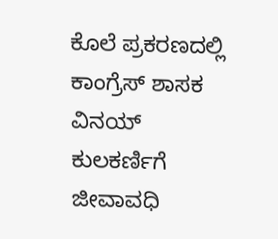ಕೊಲೆ ಪ್ರಕರಣದಲ್ಲಿ ಕಾಂಗ್ರೆಸ್‌ ಶಾಸಕ ವಿನಯ್‌ ಕುಲಕರ್ಣಿಗೆ ಜೀವಾವಧಿ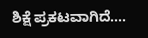ಶಿಕ್ಷೆ ಪ್ರಕಟವಾಗಿದೆ....